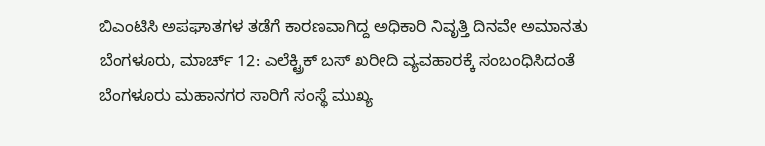ಬಿಎಂಟಿಸಿ ಅಪಘಾತಗಳ ತಡೆಗೆ ಕಾರಣವಾಗಿದ್ದ ಅಧಿಕಾರಿ ನಿವೃತ್ತಿ ದಿನವೇ ಅಮಾನತು
ಬೆಂಗಳೂರು, ಮಾರ್ಚ್ 12: ಎಲೆಕ್ಟ್ರಿಕ್ ಬಸ್ ಖರೀದಿ ವ್ಯವಹಾರಕ್ಕೆ ಸಂಬಂಧಿಸಿದಂತೆ ಬೆಂಗಳೂರು ಮಹಾನಗರ ಸಾರಿಗೆ ಸಂಸ್ಥೆ ಮುಖ್ಯ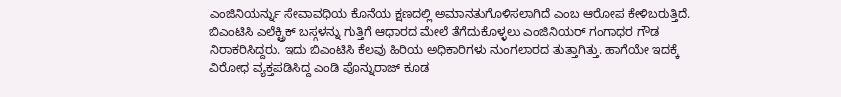ಎಂಜಿನಿಯರ್ನ್ನು ಸೇವಾವಧಿಯ ಕೊನೆಯ ಕ್ಷಣದಲ್ಲಿ ಅಮಾನತುಗೊಳಿಸಲಾಗಿದೆ ಎಂಬ ಆರೋಪ ಕೇಳಿಬರುತ್ತಿದೆ.
ಬಿಎಂಟಿಸಿ ಎಲೆಕ್ಟ್ರಿಕ್ ಬಸ್ಗಳನ್ನು ಗುತ್ತಿಗೆ ಆಧಾರದ ಮೇಲೆ ತೆಗೆದುಕೊಳ್ಳಲು ಎಂಜಿನಿಯರ್ ಗಂಗಾಧರ ಗೌಡ ನಿರಾಕರಿಸಿದ್ದರು. ಇದು ಬಿಎಂಟಿಸಿ ಕೆಲವು ಹಿರಿಯ ಅಧಿಕಾರಿಗಳು ನುಂಗಲಾರದ ತುತ್ತಾಗಿತ್ತು. ಹಾಗೆಯೇ ಇದಕ್ಕೆ ವಿರೋಧ ವ್ಯಕ್ತಪಡಿಸಿದ್ದ ಎಂಡಿ ಪೊನ್ನುರಾಜ್ ಕೂಡ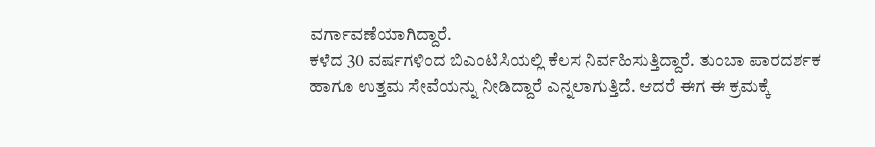ವರ್ಗಾವಣೆಯಾಗಿದ್ದಾರೆ.
ಕಳೆದ 30 ವರ್ಷಗಳಿಂದ ಬಿಎಂಟಿಸಿಯಲ್ಲಿ ಕೆಲಸ ನಿರ್ವಹಿಸುತ್ತಿದ್ದಾರೆ. ತುಂಬಾ ಪಾರದರ್ಶಕ ಹಾಗೂ ಉತ್ತಮ ಸೇವೆಯನ್ನು ನೀಡಿದ್ದಾರೆ ಎನ್ನಲಾಗುತ್ತಿದೆ. ಆದರೆ ಈಗ ಈ ಕ್ರಮಕ್ಕೆ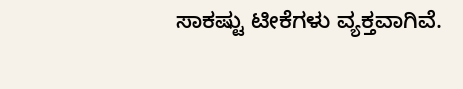ಸಾಕಷ್ಟು ಟೀಕೆಗಳು ವ್ಯಕ್ತವಾಗಿವೆ.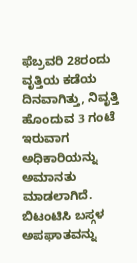ಫೆಬ್ರವರಿ 28ರಂದು ವೃತ್ತಿಯ ಕಡೆಯ ದಿನವಾಗಿತ್ತು, ನಿವೃತ್ತಿ ಹೊಂದುವ 3 ಗಂಟೆ ಇರುವಾಗ ಅಧಿಕಾರಿಯನ್ನು ಅಮಾನತು ಮಾಡಲಾಗಿದೆ. ಬಿಟಂಟಿಸಿ ಬಸ್ಗಳ ಅಪಘಾತವನ್ನು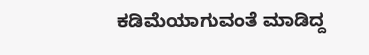ಕಡಿಮೆಯಾಗುವಂತೆ ಮಾಡಿದ್ದ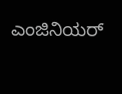ಎಂಜಿನಿಯರ್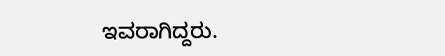ಇವರಾಗಿದ್ದರು.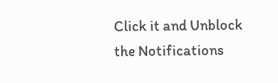Click it and Unblock the Notifications